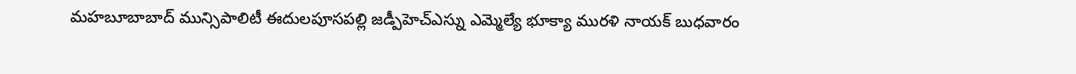మహబూబాబాద్ మున్సిపాలిటీ ఈదులపూసపల్లి జడ్పీహెచ్ఎస్ను ఎమ్మెల్యే భూక్యా మురళి నాయక్ బుధవారం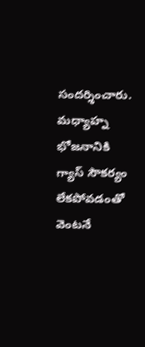సందర్శించారు. మధ్యాహ్న భోజనానికి గ్యాస్ సౌకర్యం లేకపోవడంతో వెంటనే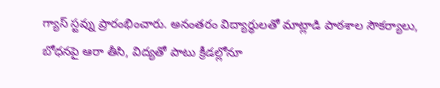గ్యాస్ స్టవ్ను ప్రారంభించారు. అనంతరం విద్యార్థులతో మాట్లాడి పాఠశాల సౌకర్యాలు, బోధనపై ఆరా తీసి, విద్యతో పాటు క్రీడల్లోనూ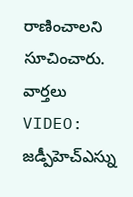రాణించాలని సూచించారు.
వార్తలు
VIDEO: జడ్పీహెచ్ఎస్ను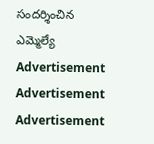సందర్శించిన ఎమ్మెల్యే
Advertisement
Advertisement
Advertisement